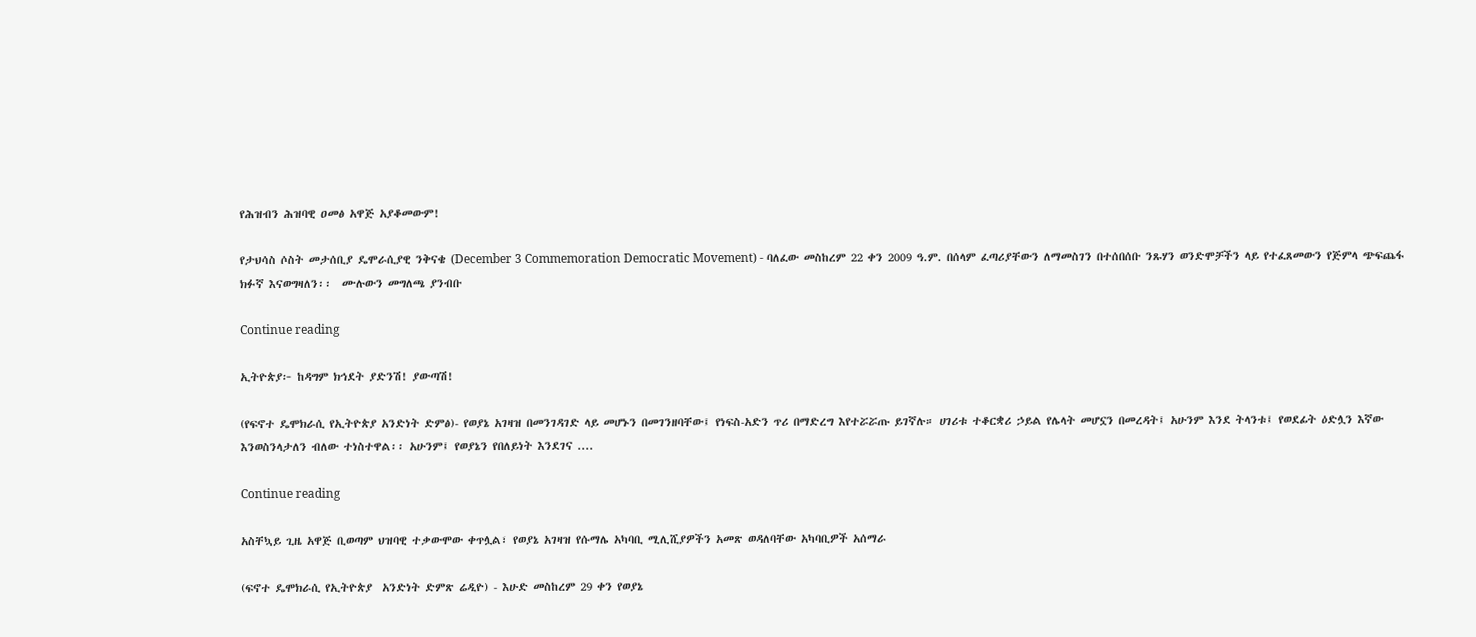የሕዝብን ሕዝባዊ ዐመፅ አዋጅ አያቆመውም!

የታህሳስ ሶስት መታሰቢያ ዴሞራሲያዊ ንቅናቄ (December 3 Commemoration Democratic Movement) - ባለፈው መስከረም 22 ቀን 2009 ዓ.ም. በሰላም ፈጣሪያቸውን ለማመስገን በተሰበሰቡ ንጹሃን ወንድሞቻችን ላይ የተፈጸመውን የጅምላ ጭፍጨፋ ክፉኛ እናወግዛለን፡፡  ሙሉውን መግለጫ ያንብቡ

Continue reading

ኢትዮጵያ፦ ከዳግም ክኅደት ያድንሽ! ያውጣሽ!

(የፍኖተ ዴሞክራሲ የኢትዮጵያ አንድነት ድምፅ)- የወያኔ አገዛዝ በመንገዳገድ ላይ መሆኑን በመገንዘባቸው፤ የነፍስ-አድን ጥሪ በማድረግ እየተሯሯጡ ይገኛሉ። ሀገሪቱ ተቆርቋሪ ኃይል የሌላት መሆኗን በመረዳት፤ አሁንም እንደ ትላንቱ፤ የወደፊት ዕድሏን እኛው እንወስንላታለን ብለው ተነስተዋል፡፡ አሁንም፤ የወያኔን የበለይነት እንደገና ....

Continue reading

አስቸኳይ ጊዜ አዋጅ ቢወጣም ህዝባዊ ተቃውሞው ቀጥሏል፣ የወያኔ አገዛዝ የሱማሌ አካባቢ ሚሊሺያዎችን አመጽ ወዳለባቸው አካባቢዎች አሰማራ

(ፍኖተ ዴሞክራሲ የኢትዮጵያ  አንድነት ድምጽ ሬዲዮ) - እሁድ መስከረም 29 ቀን የወያኔ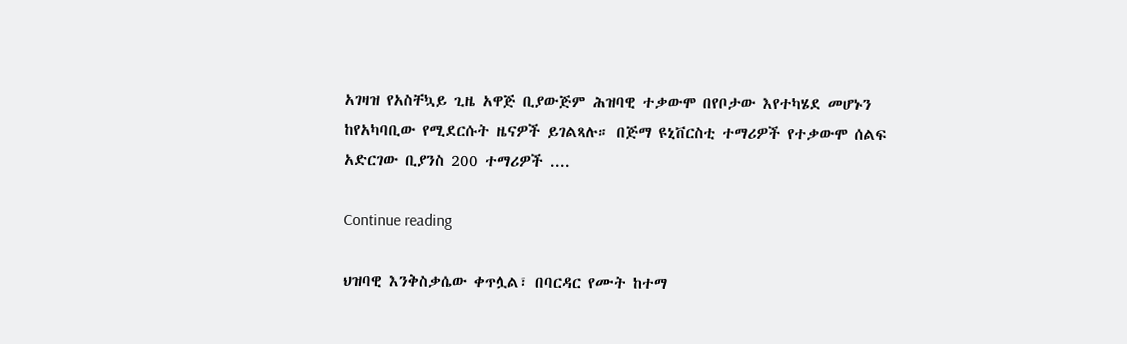አገዛዝ የአስቸኳይ ጊዜ አዋጅ ቢያውጅም ሕዝባዊ ተቃውሞ በየቦታው እየተካሄደ መሆኑን ከየአካባቢው የሚደርሱት ዜናዎች ይገልጻሉ። በጅማ ዩኒቨርስቲ ተማሪዎች የተቃውሞ ሰልፍ አድርገው ቢያንስ 200 ተማሪዎች ....

Continue reading

ህዝባዊ እንቅስቃሴው ቀጥሏል፣ በባርዳር የሙት ከተማ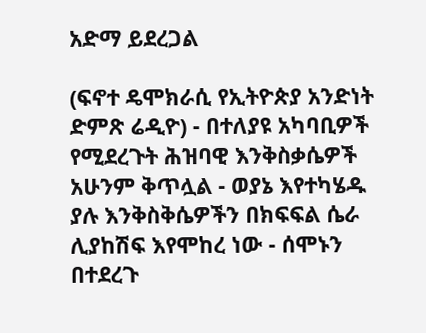አድማ ይደረጋል

(ፍኖተ ዴሞክራሲ የኢትዮጵያ አንድነት ድምጽ ሬዲዮ) - በተለያዩ አካባቢዎች የሚደረጉት ሕዝባዊ እንቅስቃሴዎች አሁንም ቅጥሏል - ወያኔ እየተካሄዱ ያሉ እንቅስቅሴዎችን በክፍፍል ሴራ ሊያከሽፍ እየሞከረ ነው - ሰሞኑን በተደረጉ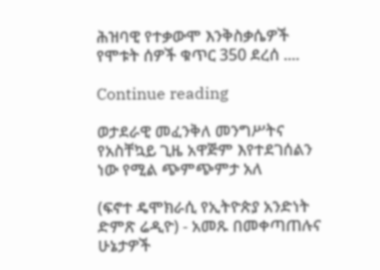ሕዝባዊ የተቃውሞ እንቅስቃሴዎች የሞቱት ሰዎች ቁጥር 350 ደረሰ ....

Continue reading

ወታደራዊ መፈንቅለ መንግሥትና የአስቸኳይ ጊዜ አዋጅም እየተደገሰልን ነው የሚል ጭምጭምታ አለ

(ፍኖተ ዴሞክራሲ የኢትዮጵያ አንድነት ድምጽ ሬዲዮ) - አመጹ በመቀጣጠሉና ሁኔታዎች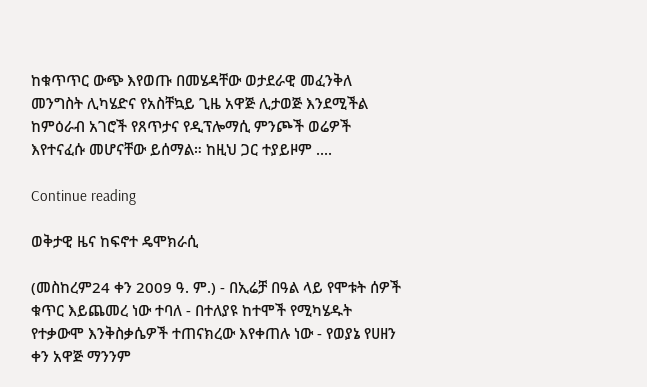ከቁጥጥር ውጭ እየወጡ በመሄዳቸው ወታደራዊ መፈንቅለ መንግስት ሊካሄድና የአስቸኳይ ጊዜ አዋጅ ሊታወጅ እንደሚችል ከምዕራብ አገሮች የጸጥታና የዲፕሎማሲ ምንጮች ወሬዎች እየተናፈሱ መሆናቸው ይሰማል። ከዚህ ጋር ተያይዞም ....

Continue reading

ወቅታዊ ዜና ከፍኖተ ዴሞክራሲ

(መስከረም24 ቀን 2009 ዓ. ም.) - በኢሬቻ በዓል ላይ የሞቱት ሰዎች ቁጥር እይጨመረ ነው ተባለ - በተለያዩ ከተሞች የሚካሄዱት የተቃውሞ እንቅስቃሴዎች ተጠናክረው እየቀጠሉ ነው - የወያኔ የሀዘን ቀን አዋጅ ማንንም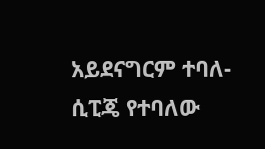አይደናግርም ተባለ- ሲፒጄ የተባለው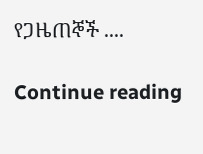የጋዜጠኞች ....

Continue reading